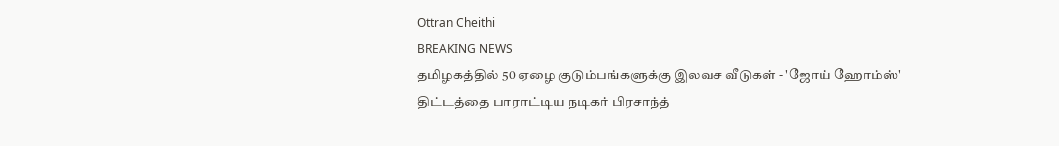Ottran Cheithi
BREAKING NEWS
தமிழகத்தில் 50 ஏழை குடும்பங்களுக்கு இலவச வீடுகள் - 'ஜோய் ஹோம்ஸ்' திட்டத்தை பாராட்டிய நடிகர் பிரசாந்த்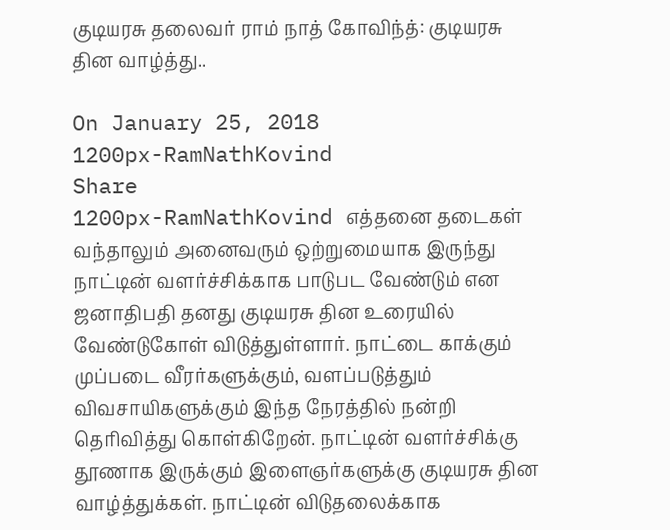குடியரசு தலைவர் ராம் நாத் கோவிந்த்: குடியரசு தின வாழ்த்து..

On January 25, 2018
1200px-RamNathKovind
Share
1200px-RamNathKovind எத்தனை தடைகள் வந்தாலும் அனைவரும் ஒற்றுமையாக இருந்து நாட்டின் வளர்ச்சிக்காக பாடுபட வேண்டும் என ஜனாதிபதி தனது குடியரசு தின உரையில் வேண்டுகோள் விடுத்துள்ளார். நாட்டை காக்கும் முப்படை வீரர்களுக்கும், வளப்படுத்தும் விவசாயிகளுக்கும் இந்த நேரத்தில் நன்றி தெரிவித்து கொள்கிறேன். நாட்டின் வளர்ச்சிக்கு தூணாக இருக்கும் இளைஞர்களுக்கு குடியரசு தின வாழ்த்துக்கள். நாட்டின் விடுதலைக்காக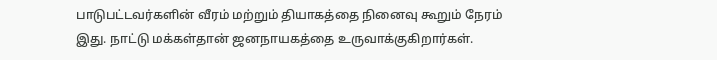பாடுபட்டவர்களின் வீரம் மற்றும் தியாகத்தை நினைவு கூறும் நேரம் இது. நாட்டு மக்கள்தான் ஜனநாயகத்தை உருவாக்குகிறார்கள்.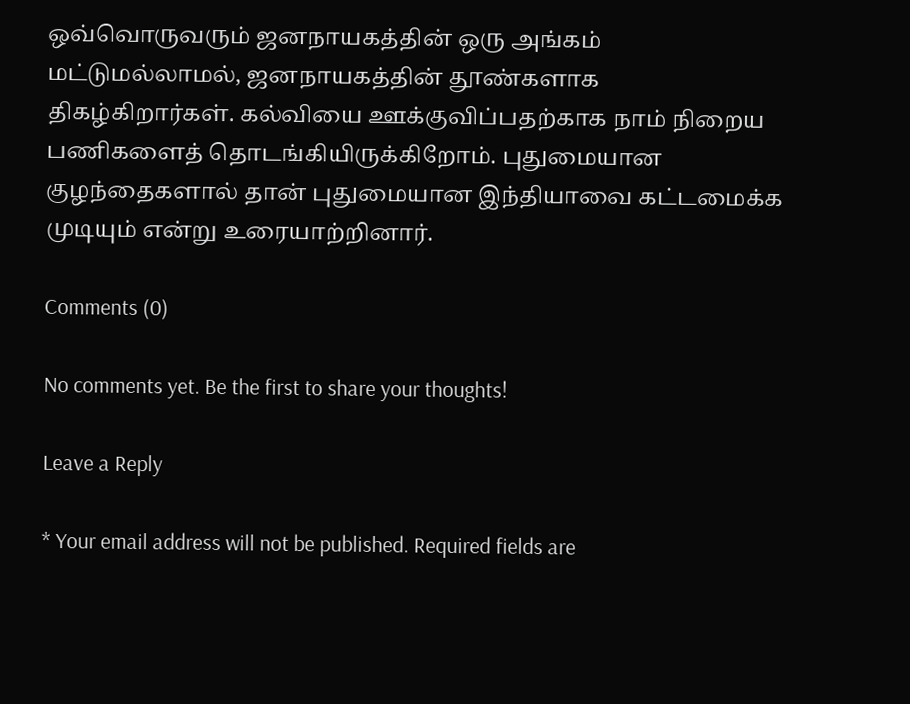ஒவ்வொருவரும் ஜனநாயகத்தின் ஒரு அங்கம் மட்டுமல்லாமல், ஜனநாயகத்தின் தூண்களாக திகழ்கிறார்கள். கல்வியை ஊக்குவிப்பதற்காக நாம் நிறைய பணிகளைத் தொடங்கியிருக்கிறோம். புதுமையான குழந்தைகளால் தான் புதுமையான இந்தியாவை கட்டமைக்க முடியும் என்று உரையாற்றினார்.

Comments (0)

No comments yet. Be the first to share your thoughts!

Leave a Reply

* Your email address will not be published. Required fields are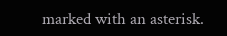marked with an asterisk.